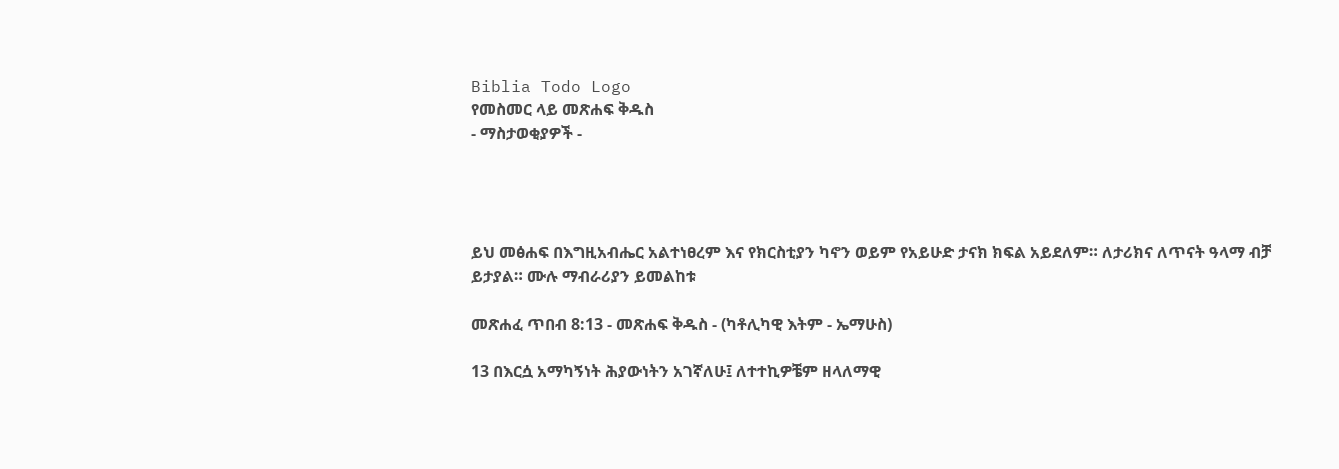Biblia Todo Logo
የመስመር ላይ መጽሐፍ ቅዱስ
- ማስታወቂያዎች -




ይህ መፅሐፍ በእግዚአብሔር አልተነፀረም እና የክርስቲያን ካኖን ወይም የአይሁድ ታናክ ክፍል አይደለም። ለታሪክና ለጥናት ዓላማ ብቻ ይታያል። ሙሉ ማብራሪያን ይመልከቱ

መጽሐፈ ጥበብ 8:13 - መጽሐፍ ቅዱስ - (ካቶሊካዊ እትም - ኤማሁስ)

13 በእርሷ አማካኝነት ሕያውነትን አገኛለሁ፤ ለተተኪዎቼም ዘላለማዊ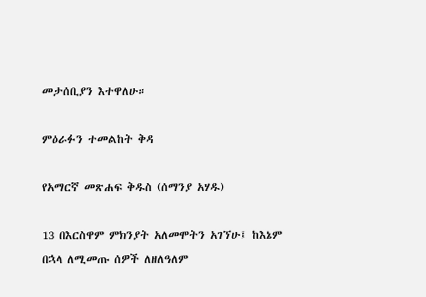መታሰቢያን እተዋለሁ።

ምዕራፉን ተመልከት ቅዳ

የአማርኛ መጽሐፍ ቅዱስ (ሰማንያ አሃዱ)

13 በእርስዋም ምክንያት አለመሞትን አገኘሁ፤ ከእኔም በኋላ ለሚመጡ ሰዎች ለዘለዓለም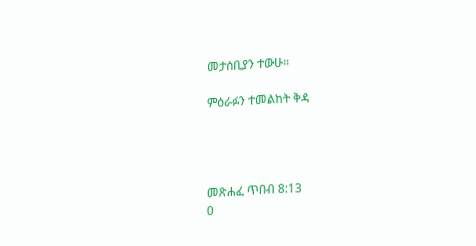መታሰቢያን ተውሁ።

ምዕራፉን ተመልከት ቅዳ




መጽሐፈ ጥበብ 8:13
0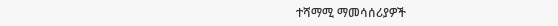ተሻማሚ ማመሳሰሪያዎች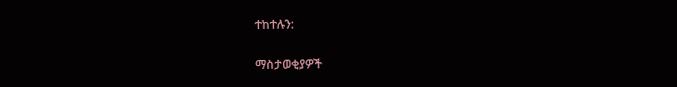ተከተሉን:

ማስታወቂያዎች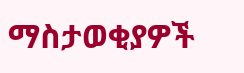ማስታወቂያዎች